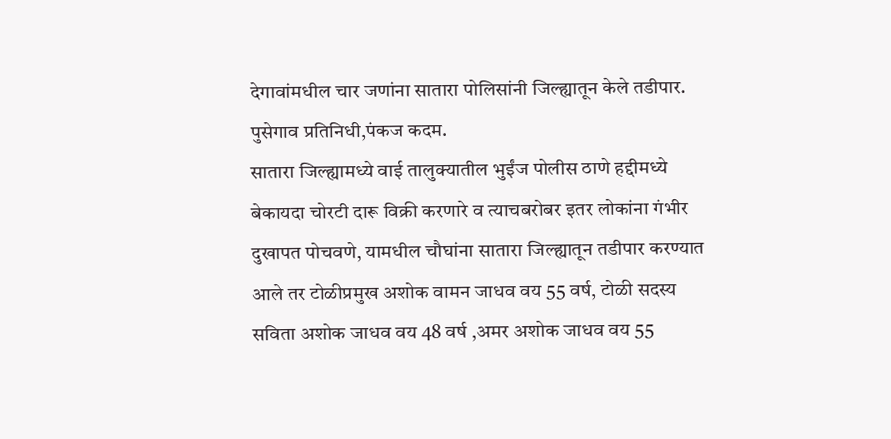देगावांमधील चार जणांना सातारा पोलिसांनी जिल्ह्यातून केले तडीपार.
पुसेगाव प्रतिनिधी,पंकज कदम.
सातारा जिल्ह्यामध्ये वाई तालुक्यातील भुईंज पोलीस ठाणे हद्दीमध्ये बेकायदा चोरटी दारू विक्री करणारे व त्याचबरोबर इतर लोकांना गंभीर दुखापत पोचवणे, यामधील चौघांना सातारा जिल्ह्यातून तडीपार करण्यात आले तर टोळीप्रमुख अशोक वामन जाधव वय 55 वर्ष, टोळी सदस्य सविता अशोक जाधव वय 48 वर्ष ,अमर अशोक जाधव वय 55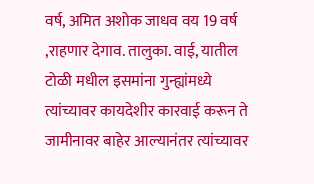वर्ष, अमित अशोक जाधव वय 19 वर्ष ,राहणार देगाव. तालुका. वाई, यातील टोळी मधील इसमांना गुन्ह्यांमध्ये त्यांच्यावर कायदेशीर कारवाई करून ते जामीनावर बाहेर आल्यानंतर त्यांच्यावर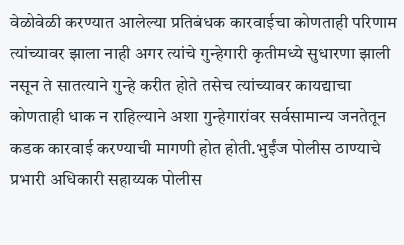वेळोवेळी करण्यात आलेल्या प्रतिबंधक कारवाईचा कोणताही परिणाम त्यांच्यावर झाला नाही अगर त्यांचे गुन्हेगारी कृतीमध्ये सुधारणा झाली नसून ते सातत्याने गुन्हे करीत होते तसेच त्यांच्यावर कायद्याचा कोणताही धाक न राहिल्याने अशा गुन्हेगारांवर सर्वसामान्य जनतेतून कडक कारवाई करण्याची मागणी होत होती.भुईंज पोलीस ठाण्याचे प्रभारी अधिकारी सहाय्यक पोलीस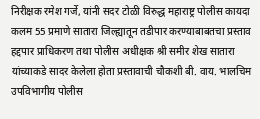निरीक्षक रमेश गर्जे, यांनी सदर टोळी विरुद्ध महाराष्ट्र पोलीस कायदा कलम 55 प्रमाणे सातारा जिल्ह्यातून तडीपार करण्याबाबतचा प्रस्ताव हद्दपार प्राधिकरण तथा पोलीस अधीक्षक श्री समीर शेख सातारा यांच्याकडे सादर केलेला होता प्रस्तावाची चौकशी बी. वाय. भालचिम उपविभागीय पोलीस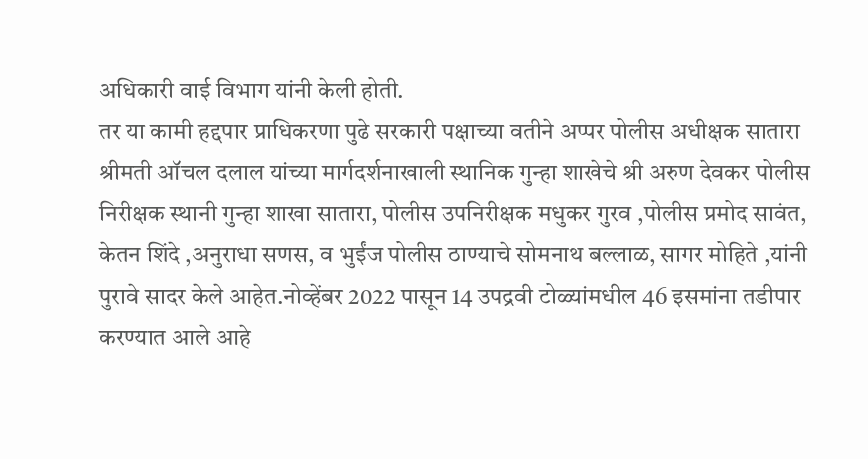अधिकारी वाई विभाग यांनी केली होती.
तर या कामी हद्दपार प्राधिकरणा पुढे सरकारी पक्षाच्या वतीने अप्पर पोलीस अधीक्षक सातारा श्रीमती ऑचल दलाल यांच्या मार्गदर्शनाखाली स्थानिक गुन्हा शाखेचे श्री अरुण देवकर पोलीस निरीक्षक स्थानी गुन्हा शाखा सातारा, पोलीस उपनिरीक्षक मधुकर गुरव ,पोलीस प्रमोद सावंत, केतन शिंदे ,अनुराधा सणस, व भुईंज पोलीस ठाण्याचे सोमनाथ बल्लाळ, सागर मोहिते ,यांनी पुरावे सादर केले आहेत.नोव्हेंबर 2022 पासून 14 उपद्रवी टोळ्यांमधील 46 इसमांना तडीपार करण्यात आले आहे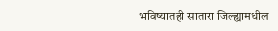भविष्यातही सातारा जिल्ह्यामधील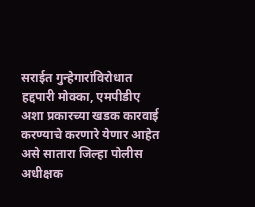सराईत गुन्हेगारांविरोधात हद्दपारी मोक्का, एमपीडीए अशा प्रकारच्या खडक कारवाई करण्याचे करणारे येणार आहेत असे सातारा जिल्हा पोलीस अधीक्षक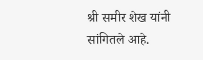श्री समीर शेख यांनी सांगितले आहे.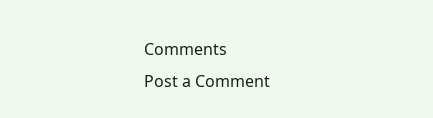Comments
Post a Comment